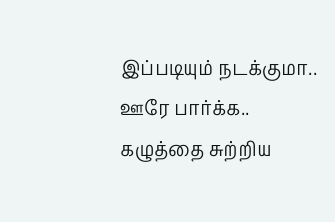இப்படியும் நடக்குமா.. ஊரே பார்க்க.. கழுத்தை சுற்றிய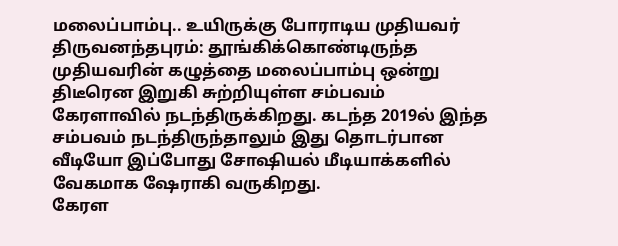மலைப்பாம்பு.. உயிருக்கு போராடிய முதியவர்
திருவனந்தபுரம்: தூங்கிக்கொண்டிருந்த முதியவரின் கழுத்தை மலைப்பாம்பு ஒன்று திடீரென இறுகி சுற்றியுள்ள சம்பவம் கேரளாவில் நடந்திருக்கிறது. கடந்த 2019ல் இந்த சம்பவம் நடந்திருந்தாலும் இது தொடர்பான வீடியோ இப்போது சோஷியல் மீடியாக்களில் வேகமாக ஷேராகி வருகிறது.
கேரள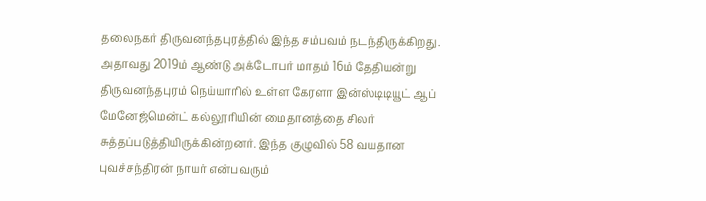தலைநகர் திருவனந்தபுரத்தில் இந்த சம்பவம் நடந்திருக்கிறது. அதாவது 2019ம் ஆண்டு அக்டோபர் மாதம் 16ம் தேதியன்று திருவனந்தபுரம் நெய்யாரில் உள்ள கேரளா இன்ஸ்டிடியூட் ஆப் மேனேஜ்மென்ட் கல்லூரியின் மைதானத்தை சிலர் சுத்தப்படுத்தியிருக்கின்றனர். இந்த குழுவில் 58 வயதான புவச்சந்திரன் நாயர் என்பவரும்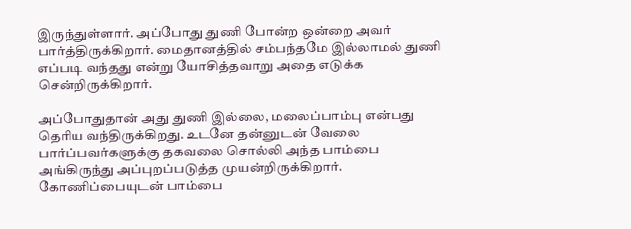இருந்துள்ளார். அப்போது துணி போன்ற ஒன்றை அவர் பார்த்திருக்கிறார். மைதானத்தில் சம்பந்தமே இல்லாமல் துணி எப்படி வந்தது என்று யோசித்தவாறு அதை எடுக்க சென்றிருக்கிறார்.

அப்போதுதான் அது துணி இல்லை, மலைப்பாம்பு என்பது தெரிய வந்திருக்கிறது. உடனே தன்னுடன் வேலை பார்ப்பவர்களுக்கு தகவலை சொல்லி அந்த பாம்பை அங்கிருந்து அப்புறப்படுத்த முயன்றிருக்கிறார். கோணிப்பையுடன் பாம்பை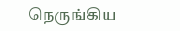நெருங்கிய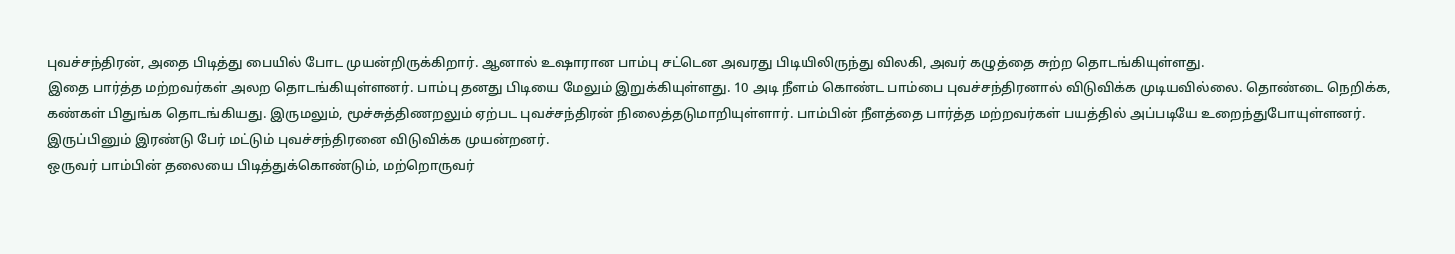புவச்சந்திரன், அதை பிடித்து பையில் போட முயன்றிருக்கிறார். ஆனால் உஷாரான பாம்பு சட்டென அவரது பிடியிலிருந்து விலகி, அவர் கழுத்தை சுற்ற தொடங்கியுள்ளது.
இதை பார்த்த மற்றவர்கள் அலற தொடங்கியுள்ளனர். பாம்பு தனது பிடியை மேலும் இறுக்கியுள்ளது. 10 அடி நீளம் கொண்ட பாம்பை புவச்சந்திரனால் விடுவிக்க முடியவில்லை. தொண்டை நெறிக்க, கண்கள் பிதுங்க தொடங்கியது. இருமலும், மூச்சுத்திணறலும் ஏற்பட புவச்சந்திரன் நிலைத்தடுமாறியுள்ளார். பாம்பின் நீளத்தை பார்த்த மற்றவர்கள் பயத்தில் அப்படியே உறைந்துபோயுள்ளனர். இருப்பினும் இரண்டு பேர் மட்டும் புவச்சந்திரனை விடுவிக்க முயன்றனர்.
ஒருவர் பாம்பின் தலையை பிடித்துக்கொண்டும், மற்றொருவர்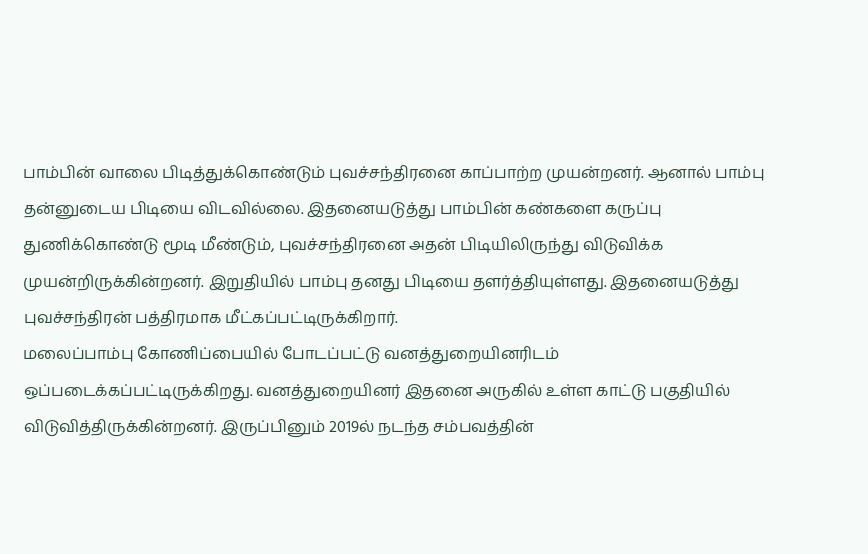பாம்பின் வாலை பிடித்துக்கொண்டும் புவச்சந்திரனை காப்பாற்ற முயன்றனர். ஆனால் பாம்பு தன்னுடைய பிடியை விடவில்லை. இதனையடுத்து பாம்பின் கண்களை கருப்பு துணிக்கொண்டு மூடி மீண்டும், புவச்சந்திரனை அதன் பிடியிலிருந்து விடுவிக்க முயன்றிருக்கின்றனர். இறுதியில் பாம்பு தனது பிடியை தளர்த்தியுள்ளது. இதனையடுத்து புவச்சந்திரன் பத்திரமாக மீட்கப்பட்டிருக்கிறார்.
மலைப்பாம்பு கோணிப்பையில் போடப்பட்டு வனத்துறையினரிடம் ஒப்படைக்கப்பட்டிருக்கிறது. வனத்துறையினர் இதனை அருகில் உள்ள காட்டு பகுதியில் விடுவித்திருக்கின்றனர். இருப்பினும் 2019ல் நடந்த சம்பவத்தின்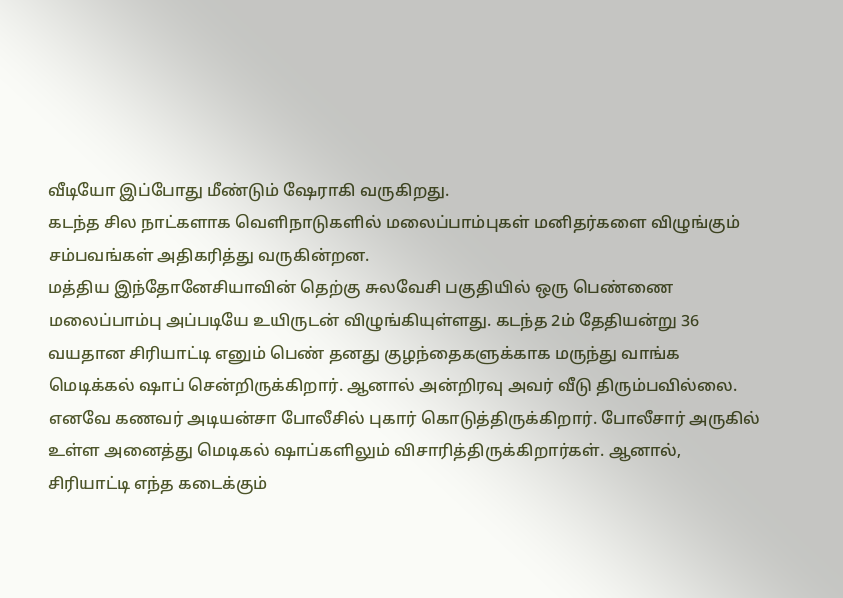வீடியோ இப்போது மீண்டும் ஷேராகி வருகிறது.
கடந்த சில நாட்களாக வெளிநாடுகளில் மலைப்பாம்புகள் மனிதர்களை விழுங்கும் சம்பவங்கள் அதிகரித்து வருகின்றன.
மத்திய இந்தோனேசியாவின் தெற்கு சுலவேசி பகுதியில் ஒரு பெண்ணை மலைப்பாம்பு அப்படியே உயிருடன் விழுங்கியுள்ளது. கடந்த 2ம் தேதியன்று 36 வயதான சிரியாட்டி எனும் பெண் தனது குழந்தைகளுக்காக மருந்து வாங்க மெடிக்கல் ஷாப் சென்றிருக்கிறார். ஆனால் அன்றிரவு அவர் வீடு திரும்பவில்லை. எனவே கணவர் அடியன்சா போலீசில் புகார் கொடுத்திருக்கிறார். போலீசார் அருகில் உள்ள அனைத்து மெடிகல் ஷாப்களிலும் விசாரித்திருக்கிறார்கள். ஆனால், சிரியாட்டி எந்த கடைக்கும்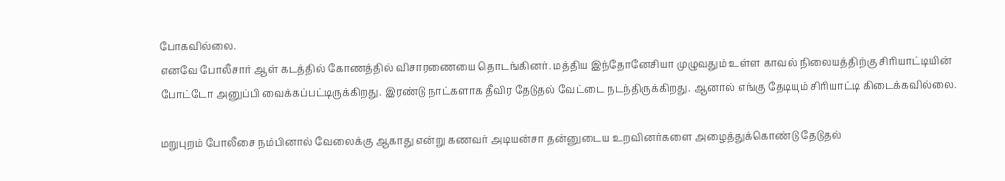போகவில்லை.
எனவே போலீசார் ஆள் கடத்தில் கோணத்தில் விசாரணையை தொடங்கினர். மத்திய இந்தோனேசியா முழுவதும் உள்ள காவல் நிலையத்திற்கு சிரியாட்டியின் போட்டோ அனுப்பி வைக்கப்பட்டிருக்கிறது. இரண்டு நாட்களாக தீவிர தேடுதல் வேட்டை நடந்திருக்கிறது. ஆனால் எங்கு தேடியும் சிரியாட்டி கிடைக்கவில்லை.

மறுபுறம் போலீசை நம்பினால் வேலைக்கு ஆகாது என்று கணவர் அடியன்சா தன்னுடைய உறவினர்களை அழைத்துக்கொண்டு தேடுதல்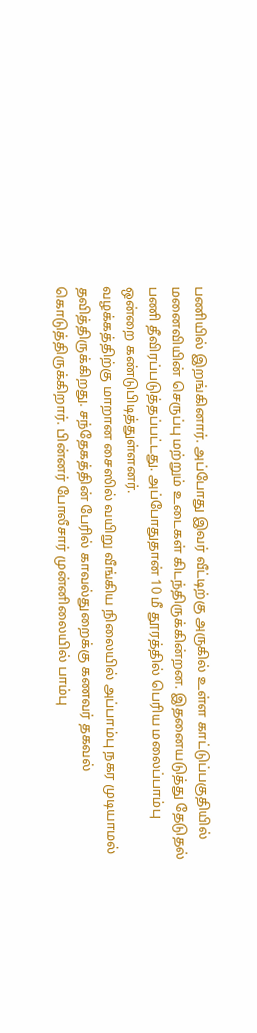பணியில் இறங்கினார். அப்போது இவர் வீட்டிற்கு அருகில் உள்ள காட்டுப்பகுதியில் மனைவியின் செருப்பு மற்றும் உடைகள் கிடந்திருக்கின்றன. இதனையடுத்து தேடுதல் பணி தீவிரப்படுத்தப்பட்டது. அப்போதுதான் 10 மீ தூரத்தில் பெரிய மலைப்பாம்பு ஒன்றை கண்டுபிடித்துள்ளனர்.
வழக்கத்திற்கு மாறான சைஸில் வயிறு வீங்கிய நிலையில் அப்பாம்பு நகர முடியாமல் தவித்திருக்கிறது. சந்தேகத்தின் பேரில் காவல்துறைக்கு கணவர் தகவல் கொடுத்திருக்கிறார். பின்னர் போலீசார் முன்னிலையில் பாம்பு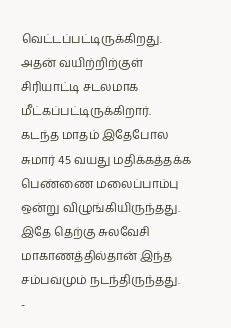வெட்டப்பட்டிருக்கிறது. அதன் வயிற்றிற்குள் சிரியாட்டி சடலமாக மீட்கப்பட்டிருக்கிறார்.
கடந்த மாதம் இதேபோல சுமார் 45 வயது மதிக்கத்தக்க பெண்ணை மலைப்பாம்பு ஒன்று விழுங்கியிருந்தது. இதே தெற்கு சுலவேசி மாகாணத்தில்தான் இந்த சம்பவமும் நடந்திருந்தது.
-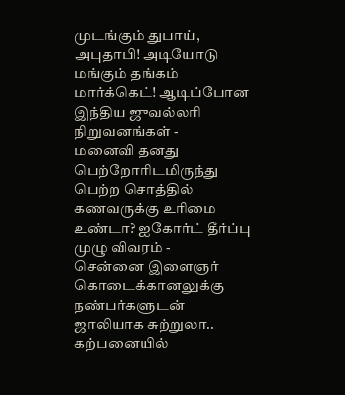முடங்கும் துபாய், அபுதாபி! அடியோடு மங்கும் தங்கம் மார்க்கெட்! ஆடிப்போன இந்திய ஜுவல்லரி நிறுவனங்கள் -
மனைவி தனது பெற்றோரிடமிருந்து பெற்ற சொத்தில் கணவருக்கு உரிமை உண்டா? ஐகோர்ட் தீர்ப்பு முழு விவரம் -
சென்னை இளைஞர் கொடைக்கானலுக்கு நண்பர்களுடன் ஜாலியாக சுற்றுலா.. கற்பனையில்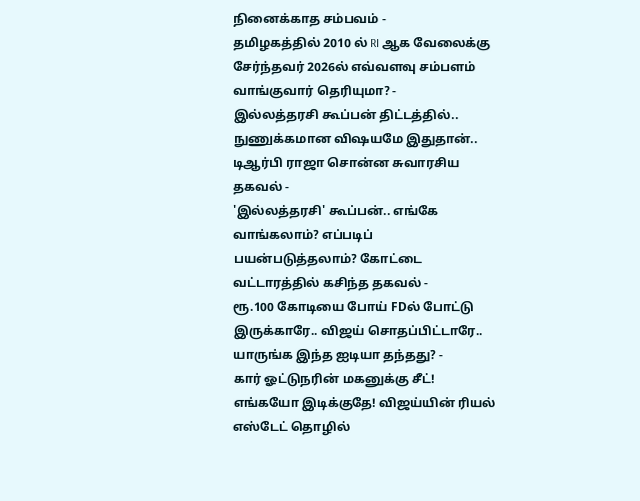நினைக்காத சம்பவம் -
தமிழகத்தில் 2010 ல் RI ஆக வேலைக்கு சேர்ந்தவர் 2026ல் எவ்வளவு சம்பளம் வாங்குவார் தெரியுமா? -
இல்லத்தரசி கூப்பன் திட்டத்தில்.. நுணுக்கமான விஷயமே இதுதான்.. டிஆர்பி ராஜா சொன்ன சுவாரசிய தகவல் -
'இல்லத்தரசி' கூப்பன்.. எங்கே வாங்கலாம்? எப்படிப் பயன்படுத்தலாம்? கோட்டை வட்டாரத்தில் கசிந்த தகவல் -
ரூ.100 கோடியை போய் FDல் போட்டு இருக்காரே.. விஜய் சொதப்பிட்டாரே.. யாருங்க இந்த ஐடியா தந்தது? -
கார் ஓட்டுநரின் மகனுக்கு சீட்! எங்கயோ இடிக்குதே! விஜய்யின் ரியல் எஸ்டேட் தொழில்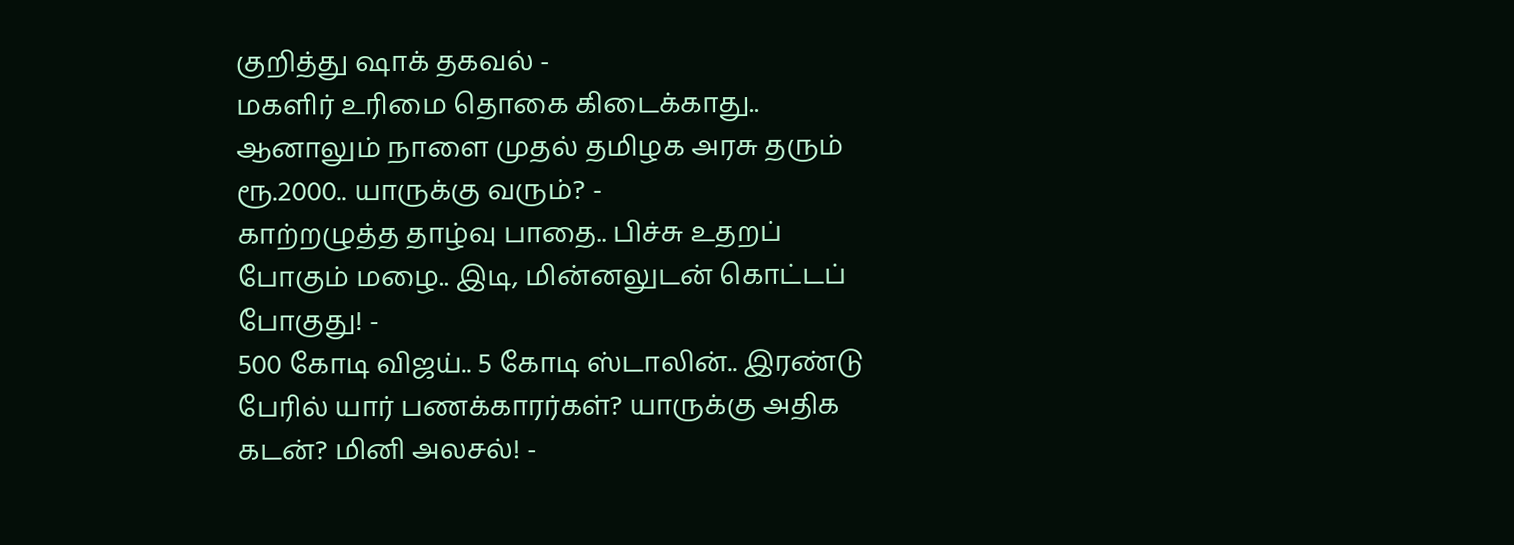குறித்து ஷாக் தகவல் -
மகளிர் உரிமை தொகை கிடைக்காது.. ஆனாலும் நாளை முதல் தமிழக அரசு தரும் ரூ.2000.. யாருக்கு வரும்? -
காற்றழுத்த தாழ்வு பாதை.. பிச்சு உதறப் போகும் மழை.. இடி, மின்னலுடன் கொட்டப் போகுது! -
500 கோடி விஜய்.. 5 கோடி ஸ்டாலின்.. இரண்டு பேரில் யார் பணக்காரர்கள்? யாருக்கு அதிக கடன்? மினி அலசல்! -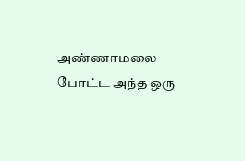அண்ணாமலை போட்ட அந்த ஒரு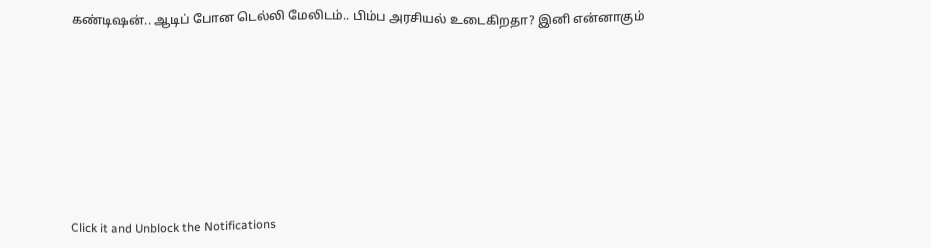கண்டிஷன்.. ஆடிப் போன டெல்லி மேலிடம்.. பிம்ப அரசியல் உடைகிறதா? இனி என்னாகும்












Click it and Unblock the Notifications